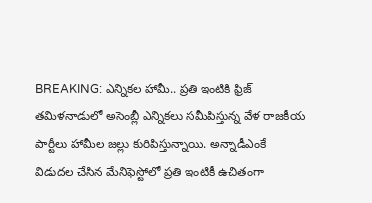BREAKING: ఎన్నికల హామీ.. ప్రతి ఇంటికి ఫ్రిజ్
తమిళనాడులో అసెంబ్లీ ఎన్నికలు సమీపిస్తున్న వేళ రాజకీయ పార్టీలు హామీల జల్లు కురిపిస్తున్నాయి. అన్నాడీఎంకే విడుదల చేసిన మేనిఫెస్టోలో ప్రతి ఇంటికీ ఉచితంగా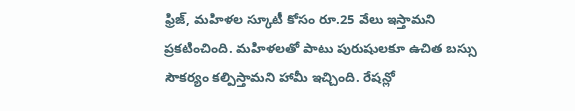ఫ్రిజ్, మహిళల స్కూటీ కోసం రూ.25 వేలు ఇస్తామని ప్రకటించింది. మహిళలతో పాటు పురుషులకూ ఉచిత బస్సు సౌకర్యం కల్పిస్తామని హామీ ఇచ్చింది. రేషన్లో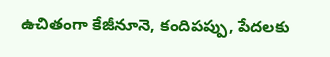ఉచితంగా కేజీనూనె, కందిపప్పు, పేదలకు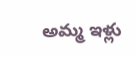అమ్మ ఇళ్లు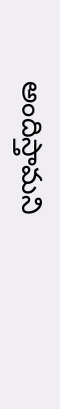అందిస్తామని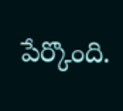పేర్కొంది.